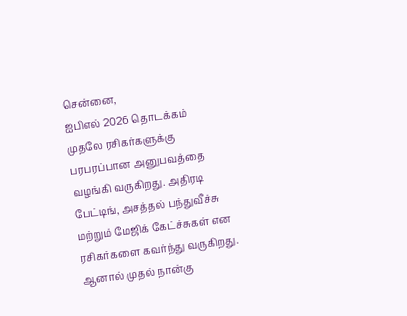சென்னை,
ஐபிஎல் 2026 தொடக்கம் முதலே ரசிகர்களுக்கு பரபரப்பான அனுபவத்தை வழங்கி வருகிறது. அதிரடி பேட்டிங், அசத்தல் பந்துவீச்சு மற்றும் மேஜிக் கேட்ச்சுகள் என ரசிகர்களை கவர்ந்து வருகிறது.
ஆனால் முதல் நான்கு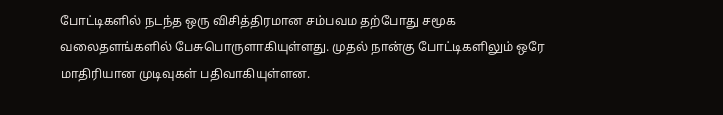போட்டிகளில் நடந்த ஒரு விசித்திரமான சம்பவம தற்போது சமூக வலைதளங்களில் பேசுபொருளாகியுள்ளது. முதல் நான்கு போட்டிகளிலும் ஒரே மாதிரியான முடிவுகள் பதிவாகியுள்ளன.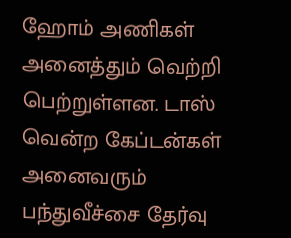ஹோம் அணிகள் அனைத்தும் வெற்றி பெற்றுள்ளன. டாஸ் வென்ற கேப்டன்கள் அனைவரும் பந்துவீச்சை தேர்வு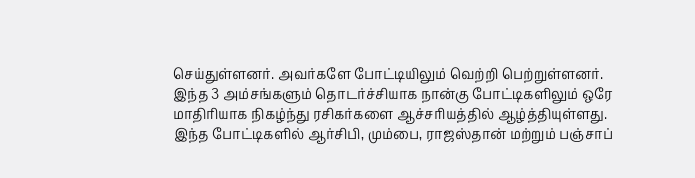செய்துள்ளனர். அவர்களே போட்டியிலும் வெற்றி பெற்றுள்ளனர்.
இந்த 3 அம்சங்களும் தொடர்ச்சியாக நான்கு போட்டிகளிலும் ஒரே மாதிரியாக நிகழ்ந்து ரசிகர்களை ஆச்சரியத்தில் ஆழ்த்தியுள்ளது. இந்த போட்டிகளில் ஆர்சிபி, மும்பை, ராஜஸ்தான் மற்றும் பஞ்சாப்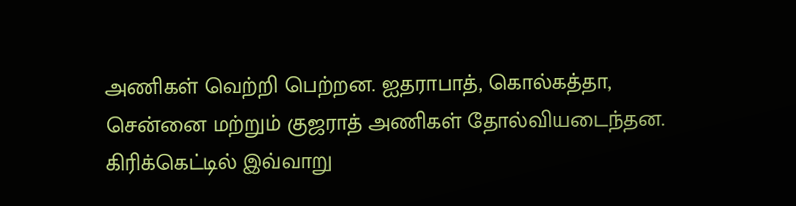அணிகள் வெற்றி பெற்றன. ஐதராபாத், கொல்கத்தா, சென்னை மற்றும் குஜராத் அணிகள் தோல்வியடைந்தன.
கிரிக்கெட்டில் இவ்வாறு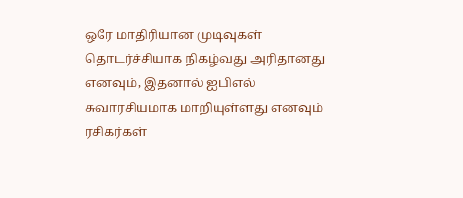ஒரே மாதிரியான முடிவுகள் தொடர்ச்சியாக நிகழ்வது அரிதானது எனவும், இதனால் ஐபிஎல் சுவாரசியமாக மாறியுள்ளது எனவும் ரசிகர்கள்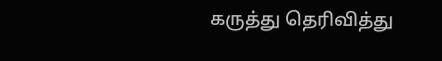கருத்து தெரிவித்து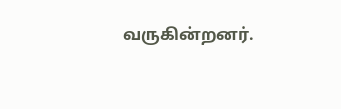வருகின்றனர்.